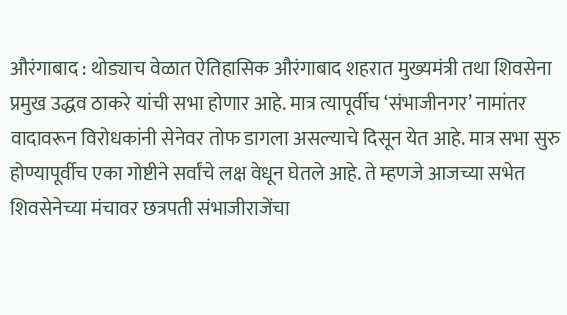औरंगाबाद : थोड्याच वेळात ऐतिहासिक औरंगाबाद शहरात मुख्यमंत्री तथा शिवसेना प्रमुख उद्धव ठाकरे यांची सभा होणार आहे. मात्र त्यापूर्वीच ‘संभाजीनगर’ नामांतर वादावरून विरोधकांनी सेनेवर तोफ डागला असल्याचे दिसून येत आहे. मात्र सभा सुरु होण्यापूर्वीच एका गोष्टीने सर्वांचे लक्ष वेधून घेतले आहे. ते म्हणजे आजच्या सभेत शिवसेनेच्या मंचावर छत्रपती संभाजीराजेंचा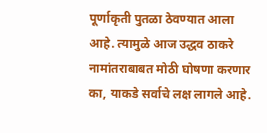पूर्णाकृती पुतळा ठेवण्यात आला आहे. त्यामुळे आज उद्धव ठाकरे नामांतराबाबत मोठी घोषणा करणार का, याकडे सर्वाचे लक्ष लागले आहे.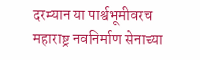दरम्यान या पार्श्वभूमीवरच महाराष्ट्र नवनिर्माण सेनाच्या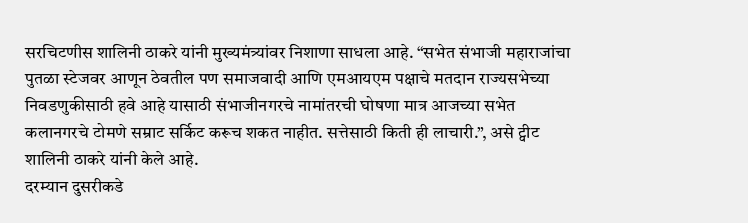सरचिटणीस शालिनी ठाकरे यांनी मुख्यमंत्र्यांवर निशाणा साधला आहे. “सभेत संभाजी महाराजांचा पुतळा स्टेजवर आणून ठेवतील पण समाजवादी आणि एमआयएम पक्षाचे मतदान राज्यसभेच्या निवडणुकीसाठी हवे आहे यासाठी संभाजीनगरचे नामांतरची घोषणा मात्र आजच्या सभेत कलानगरचे टोमणे सम्राट सर्किट करूच शकत नाहीत. सत्तेसाठी किती ही लाचारी.”, असे ट्वीट शालिनी ठाकरे यांनी केले आहे.
दरम्यान दुसरीकडे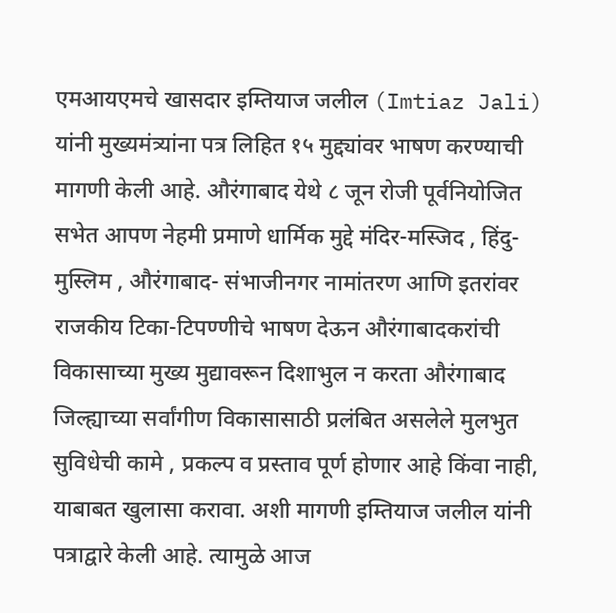एमआयएमचे खासदार इम्तियाज जलील (Imtiaz Jali) यांनी मुख्यमंत्र्यांना पत्र लिहित १५ मुद्द्यांवर भाषण करण्याची मागणी केली आहे. औरंगाबाद येथे ८ जून रोजी पूर्वनियोजित सभेत आपण नेहमी प्रमाणे धार्मिक मुद्दे मंदिर-मस्जिद , हिंदु-मुस्लिम , औरंगाबाद- संभाजीनगर नामांतरण आणि इतरांवर राजकीय टिका-टिपण्णीचे भाषण देऊन औरंगाबादकरांची विकासाच्या मुख्य मुद्यावरून दिशाभुल न करता औरंगाबाद जिल्ह्याच्या सर्वांगीण विकासासाठी प्रलंबित असलेले मुलभुत सुविधेची कामे , प्रकल्प व प्रस्ताव पूर्ण होणार आहे किंवा नाही, याबाबत खुलासा करावा. अशी मागणी इम्तियाज जलील यांनी पत्राद्वारे केली आहे. त्यामुळे आज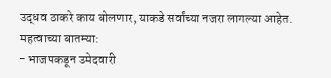उद्धव ठाकरे काय बोलणार, याकडे सर्वांच्या नजरा लागल्या आहेत.
महत्वाच्या बातम्या:
- भाजपकडून उमेदवारी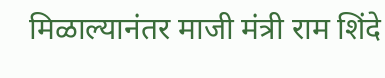मिळाल्यानंतर माजी मंत्री राम शिंदे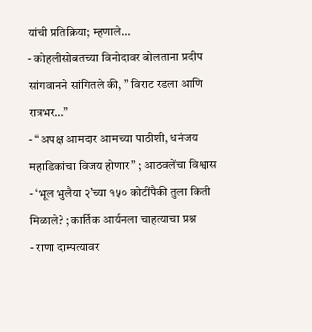यांची प्रतिक्रिया; म्हणाले…
- कोहलीसोबतच्या विनोदावर बोलताना प्रदीप सांगवानने सांगितले की, ” विराट रडला आणि रात्रभर…”
- “अपक्ष आमदार आमच्या पाठीशी, धनंजय महाडिकांचा विजय होणार” ; आठवलेंचा विश्वास
- ‘भूल भुलैया २’च्या १५० कोटींपैकी तुला किती मिळाले? ; कार्तिक आर्यनला चाहत्याचा प्रश्न
- राणा दाम्पत्यावर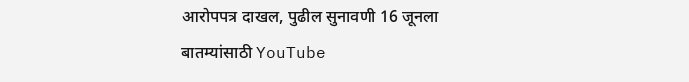आरोपपत्र दाखल, पुढील सुनावणी 16 जूनला
बातम्यांसाठी YouTube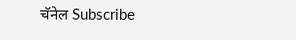चॅनेल Subscribe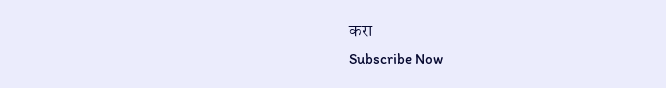करा
Subscribe Now